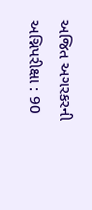અજિત અગરકરની અગ્નિપરીક્ષા : 90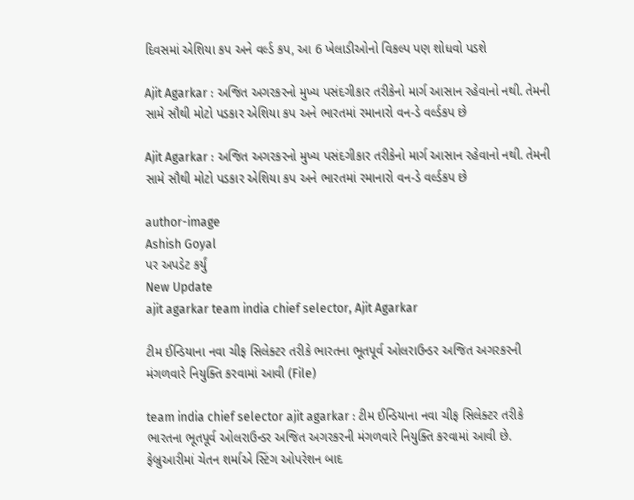દિવસમાં એશિયા કપ અને વર્લ્ડ કપ, આ 6 ખેલાડીઓનો વિકલ્પ પણ શોધવો પડશે

Ajit Agarkar : અજિત અગરકરનો મુખ્ય પસંદગીકાર તરીકેનો માર્ગ આસાન રહેવાનો નથી. તેમની સામે સૌથી મોટો પડકાર એશિયા કપ અને ભારતમાં રમાનારો વન-ડે વર્લ્ડકપ છે

Ajit Agarkar : અજિત અગરકરનો મુખ્ય પસંદગીકાર તરીકેનો માર્ગ આસાન રહેવાનો નથી. તેમની સામે સૌથી મોટો પડકાર એશિયા કપ અને ભારતમાં રમાનારો વન-ડે વર્લ્ડકપ છે

author-image
Ashish Goyal
પર અપડેટ કર્યું
New Update
ajit agarkar team india chief selector, Ajit Agarkar

ટીમ ઈન્ડિયાના નવા ચીફ સિલેક્ટર તરીકે ભારતના ભૂતપૂર્વ ઓલરાઉન્ડર અજિત અગરકરની મંગળવારે નિયુક્તિ કરવામાં આવી (File)

team india chief selector ajit agarkar : ટીમ ઈન્ડિયાના નવા ચીફ સિલેક્ટર તરીકે ભારતના ભૂતપૂર્વ ઓલરાઉન્ડર અજિત અગરકરની મંગળવારે નિયુક્તિ કરવામાં આવી છે. ફેબ્રુઆરીમાં ચેતન શર્માએ સ્ટિંગ ઓપરેશન બાદ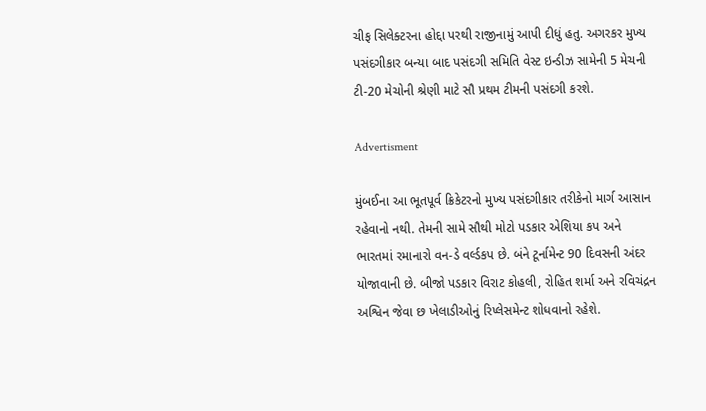ચીફ સિલેક્ટરના હોદ્દા પરથી રાજીનામું આપી દીધું હતુ. અગરકર મુખ્ય પસંદગીકાર બન્યા બાદ પસંદગી સમિતિ વેસ્ટ ઇન્ડીઝ સામેની 5 મેચની ટી-20 મેચોની શ્રેણી માટે સૌ પ્રથમ ટીમની પસંદગી કરશે.

Advertisment

મુંબઈના આ ભૂતપૂર્વ ક્રિકેટરનો મુખ્ય પસંદગીકાર તરીકેનો માર્ગ આસાન રહેવાનો નથી. તેમની સામે સૌથી મોટો પડકાર એશિયા કપ અને ભારતમાં રમાનારો વન-ડે વર્લ્ડકપ છે. બંને ટૂર્નામેન્ટ 90 દિવસની અંદર યોજાવાની છે. બીજો પડકાર વિરાટ કોહલી, રોહિત શર્મા અને રવિચંદ્રન અશ્વિન જેવા છ ખેલાડીઓનું રિપ્લેસમેન્ટ શોધવાનો રહેશે.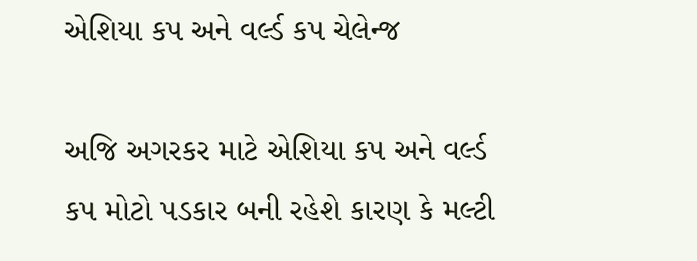એશિયા કપ અને વર્લ્ડ કપ ચેલેન્જ

અજિ અગરકર માટે એશિયા કપ અને વર્લ્ડ કપ મોટો પડકાર બની રહેશે કારણ કે મલ્ટી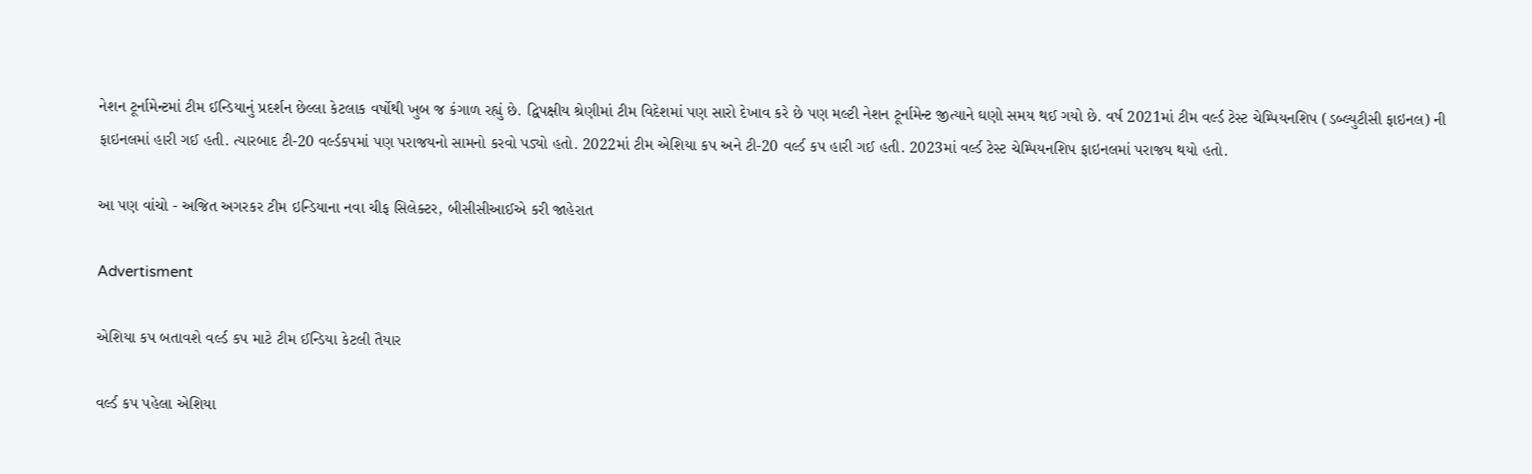નેશન ટૂર્નામેન્ટમાં ટીમ ઈન્ડિયાનું પ્રદર્શન છેલ્લા કેટલાક વર્ષોથી ખુબ જ કંગાળ રહ્યું છે. દ્વિપક્ષીય શ્રેણીમાં ટીમ વિદેશમાં પણ સારો દેખાવ કરે છે પણ મલ્ટી નેશન ટૂર્નામેન્ટ જીત્યાને ઘણો સમય થઈ ગયો છે. વર્ષ 2021માં ટીમ વર્લ્ડ ટેસ્ટ ચેમ્પિયનશિપ (ડબ્લ્યુટીસી ફાઇનલ) ની ફાઇનલમાં હારી ગઈ હતી. ત્યારબાદ ટી-20 વર્લ્ડકપમાં પણ પરાજયનો સામનો કરવો પડ્યો હતો. 2022માં ટીમ એશિયા કપ અને ટી-20 વર્લ્ડ કપ હારી ગઈ હતી. 2023માં વર્લ્ડ ટેસ્ટ ચેમ્પિયનશિપ ફાઇનલમાં પરાજય થયો હતો.

આ પણ વાંચો - અજિત અગરકર ટીમ ઇન્ડિયાના નવા ચીફ સિલેક્ટર, બીસીસીઆઈએ કરી જાહેરાત

Advertisment

એશિયા કપ બતાવશે વર્લ્ડ કપ માટે ટીમ ઈન્ડિયા કેટલી તૈયાર

વર્લ્ડ કપ પહેલા એશિયા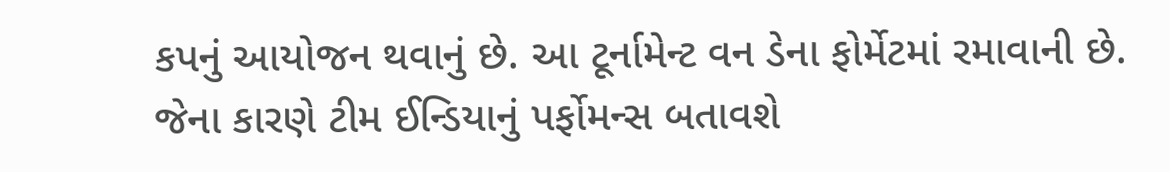કપનું આયોજન થવાનું છે. આ ટૂર્નામેન્ટ વન ડેના ફોર્મેટમાં રમાવાની છે. જેના કારણે ટીમ ઈન્ડિયાનું પર્ફોમન્સ બતાવશે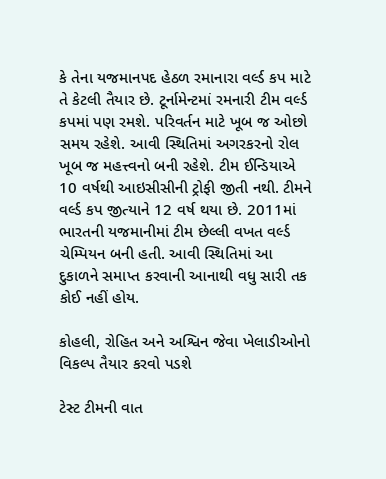કે તેના યજમાનપદ હેઠળ રમાનારા વર્લ્ડ કપ માટે તે કેટલી તૈયાર છે. ટૂર્નામેન્ટમાં રમનારી ટીમ વર્લ્ડ કપમાં પણ રમશે. પરિવર્તન માટે ખૂબ જ ઓછો સમય રહેશે. આવી સ્થિતિમાં અગરકરનો રોલ ખૂબ જ મહત્ત્વનો બની રહેશે. ટીમ ઈન્ડિયાએ 10 વર્ષથી આઇસીસીની ટ્રોફી જીતી નથી. ટીમને વર્લ્ડ કપ જીત્યાને 12 વર્ષ થયા છે. 2011માં ભારતની યજમાનીમાં ટીમ છેલ્લી વખત વર્લ્ડ ચેમ્પિયન બની હતી. આવી સ્થિતિમાં આ દુકાળને સમાપ્ત કરવાની આનાથી વધુ સારી તક કોઈ નહીં હોય.

કોહલી, રોહિત અને અશ્વિન જેવા ખેલાડીઓનો વિકલ્પ તૈયાર કરવો પડશે

ટેસ્ટ ટીમની વાત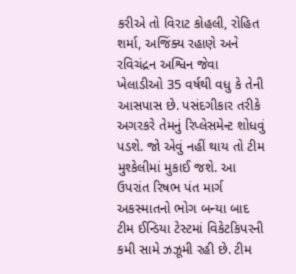કરીએ તો વિરાટ કોહલી, રોહિત શર્મા, અજિંક્ય રહાણે અને રવિચંદ્રન અશ્વિન જેવા ખેલાડીઓ 35 વર્ષથી વધુ કે તેની આસપાસ છે. પસંદગીકાર તરીકે અગરકરે તેમનું રિપ્લેસમેન્ટ શોધવું પડશે. જો એવું નહીં થાય તો ટીમ મુશ્કેલીમાં મુકાઈ જશે. આ ઉપરાંત રિષભ પંત માર્ગ અકસ્માતનો ભોગ બન્યા બાદ ટીમ ઈન્ડિયા ટેસ્ટમાં વિકેટકિપરની કમી સામે ઝઝૂમી રહી છે. ટીમ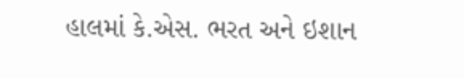હાલમાં કે.એસ. ભરત અને ઇશાન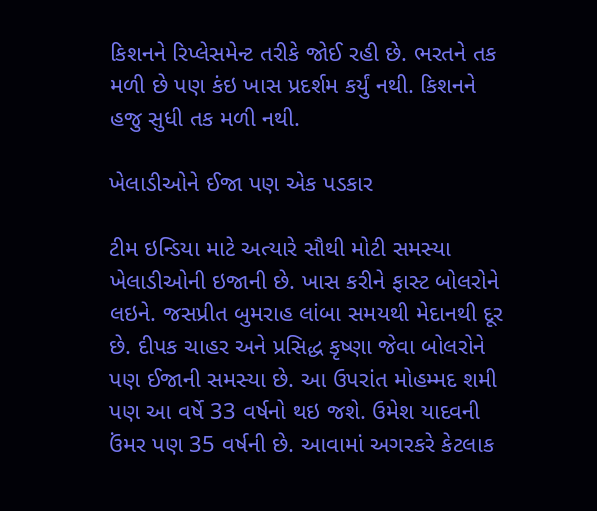કિશનને રિપ્લેસમેન્ટ તરીકે જોઈ રહી છે. ભરતને તક મળી છે પણ કંઇ ખાસ પ્રદર્શમ કર્યું નથી. કિશનને હજુ સુધી તક મળી નથી.

ખેલાડીઓને ઈજા પણ એક પડકાર

ટીમ ઇન્ડિયા માટે અત્યારે સૌથી મોટી સમસ્યા ખેલાડીઓની ઇજાની છે. ખાસ કરીને ફાસ્ટ બોલરોને લઇને. જસપ્રીત બુમરાહ લાંબા સમયથી મેદાનથી દૂર છે. દીપક ચાહર અને પ્રસિદ્ધ કૃષ્ણા જેવા બોલરોને પણ ઈજાની સમસ્યા છે. આ ઉપરાંત મોહમ્મદ શમી પણ આ વર્ષે 33 વર્ષનો થઇ જશે. ઉમેશ યાદવની ઉંમર પણ 35 વર્ષની છે. આવામાં અગરકરે કેટલાક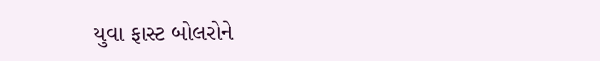યુવા ફાસ્ટ બોલરોને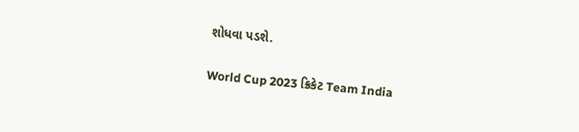શોધવા પડશે.

World Cup 2023 ક્રિકેટ Team India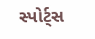સ્પોર્ટ્સ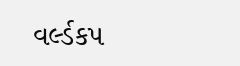વર્લ્ડકપ